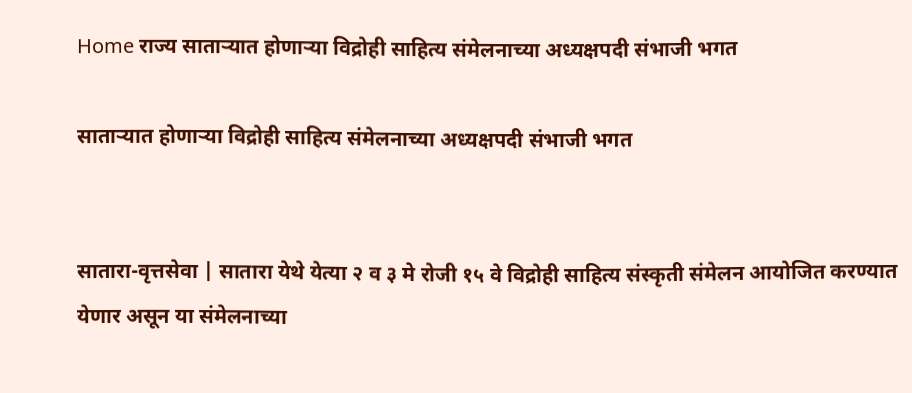Home राज्य साताऱ्यात होणाऱ्या विद्रोही साहित्य संमेलनाच्या अध्यक्षपदी संभाजी भगत

साताऱ्यात होणाऱ्या विद्रोही साहित्य संमेलनाच्या अध्यक्षपदी संभाजी भगत


सातारा-वृत्तसेवा | सातारा येथे येत्या २ व ३ मे रोजी १५ वे विद्रोही साहित्य संस्कृती संमेलन आयोजित करण्यात येणार असून या संमेलनाच्या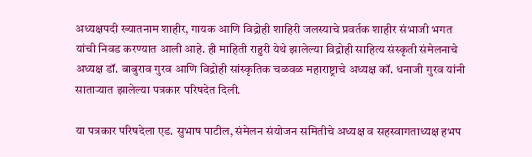अध्यक्षपदी ख्यातनाम शाहीर, गायक आणि विद्रोही शाहिरी जलस्याचे प्रवर्तक शाहीर संभाजी भगत यांची निवड करण्यात आली आहे. ही माहिती राहुरी येथे झालेल्या विद्रोही साहित्य संस्कृती संमेलनाचे अध्यक्ष डॉ. बाबुराव गुरव आणि विद्रोही सांस्कृतिक चळवळ महाराष्ट्राचे अध्यक्ष कॉ. धनाजी गुरव यांनी साताऱ्यात झालेल्या पत्रकार परिषदेत दिली.

या पत्रकार परिषदेला एड. सुभाष पाटील, संमेलन संयोजन समितीचे अध्यक्ष व सहस्वागताध्यक्ष हभप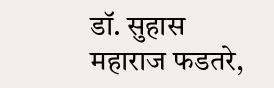डॉ. सुहास महाराज फडतरे,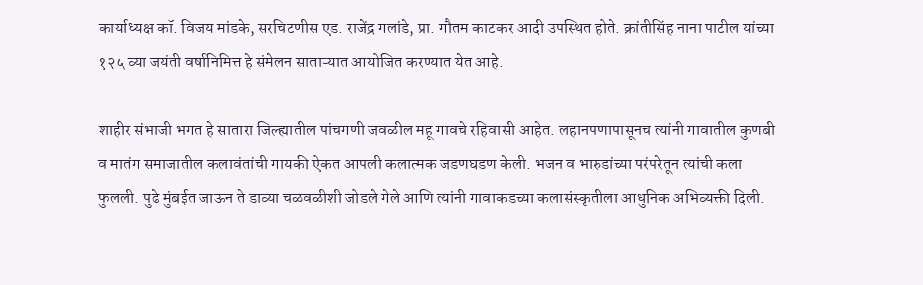कार्याध्यक्ष कॉ. विजय मांडके, सरचिटणीस एड. राजेंद्र गलांडे, प्रा. गौतम काटकर आदी उपस्थित होते. क्रांतीसिंह नाना पाटील यांच्या १२५ व्या जयंती वर्षानिमित्त हे संमेलन साताऱ्यात आयोजित करण्यात येत आहे.

शाहीर संभाजी भगत हे सातारा जिल्ह्यातील पांचगणी जवळील महू गावचे रहिवासी आहेत. लहानपणापासूनच त्यांनी गावातील कुणबी व मातंग समाजातील कलावंतांची गायकी ऐकत आपली कलात्मक जडणघडण केली. भजन व भारुडांच्या परंपरेतून त्यांची कला फुलली. पुढे मुंबईत जाऊन ते डाव्या चळवळीशी जोडले गेले आणि त्यांनी गावाकडच्या कलासंस्कृतीला आधुनिक अभिव्यक्ती दिली.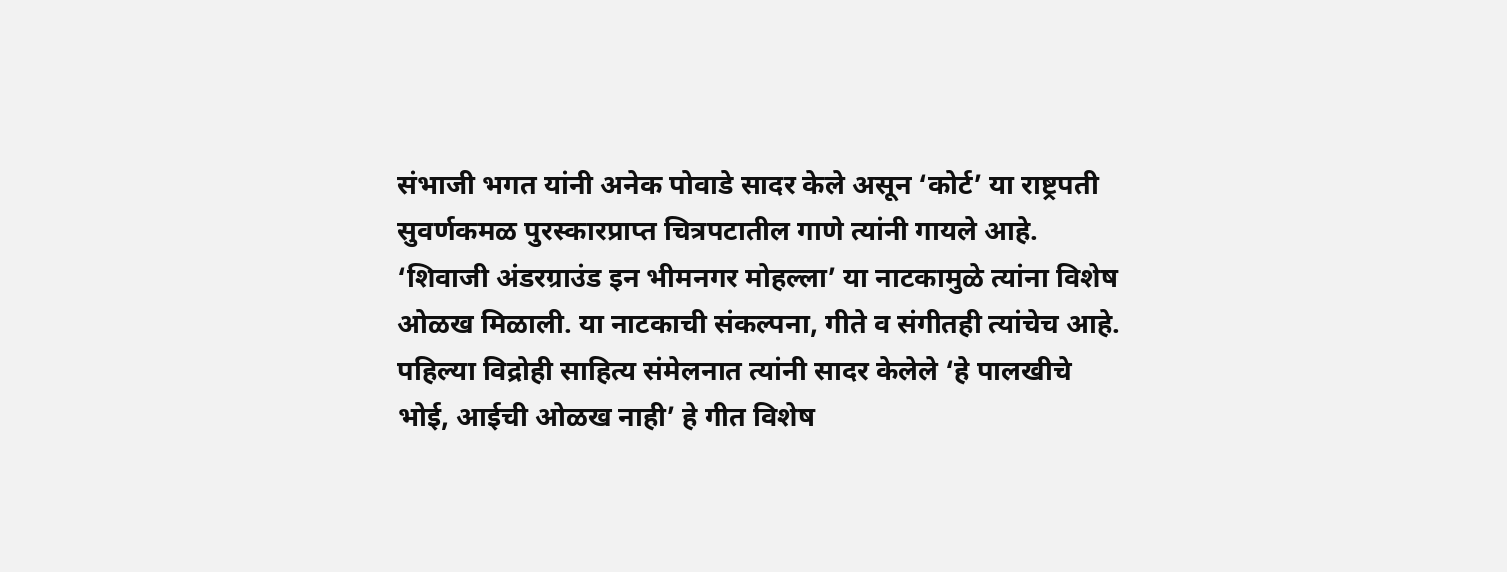संभाजी भगत यांनी अनेक पोवाडे सादर केले असून ‘कोर्ट’ या राष्ट्रपती सुवर्णकमळ पुरस्कारप्राप्त चित्रपटातील गाणे त्यांनी गायले आहे. ‘शिवाजी अंडरग्राउंड इन भीमनगर मोहल्ला’ या नाटकामुळे त्यांना विशेष ओळख मिळाली. या नाटकाची संकल्पना, गीते व संगीतही त्यांचेच आहे. पहिल्या विद्रोही साहित्य संमेलनात त्यांनी सादर केलेले ‘हे पालखीचे भोई, आईची ओळख नाही’ हे गीत विशेष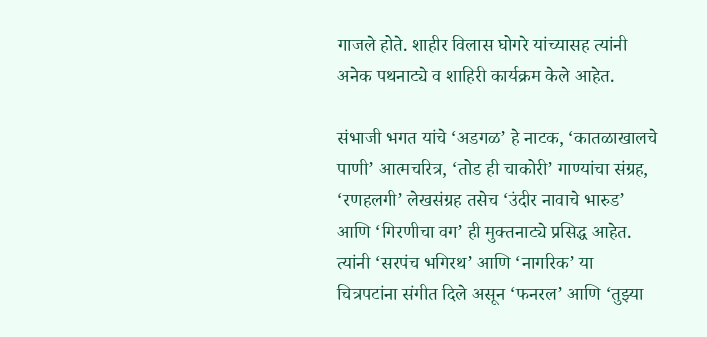गाजले होते. शाहीर विलास घोगरे यांच्यासह त्यांनी अनेक पथनाट्ये व शाहिरी कार्यक्रम केले आहेत.

संभाजी भगत यांचे ‘अडगळ’ हे नाटक, ‘कातळाखालचे पाणी’ आत्मचरित्र, ‘तोड ही चाकोरी’ गाण्यांचा संग्रह, ‘रणहलगी’ लेखसंग्रह तसेच ‘उंदीर नावाचे भारुड’ आणि ‘गिरणीचा वग’ ही मुक्तनाट्ये प्रसिद्ध आहेत. त्यांनी ‘सरपंच भगिरथ’ आणि ‘नागरिक’ या चित्रपटांना संगीत दिले असून ‘फनरल’ आणि ‘तुझ्या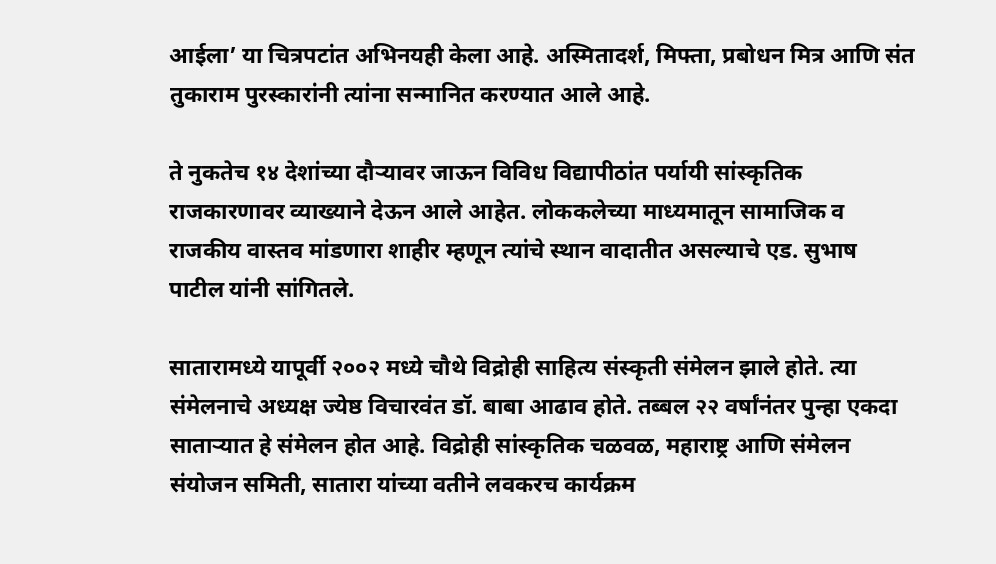आईला’ या चित्रपटांत अभिनयही केला आहे. अस्मितादर्श, मिफ्ता, प्रबोधन मित्र आणि संत तुकाराम पुरस्कारांनी त्यांना सन्मानित करण्यात आले आहे.

ते नुकतेच १४ देशांच्या दौऱ्यावर जाऊन विविध विद्यापीठांत पर्यायी सांस्कृतिक राजकारणावर व्याख्याने देऊन आले आहेत. लोककलेच्या माध्यमातून सामाजिक व राजकीय वास्तव मांडणारा शाहीर म्हणून त्यांचे स्थान वादातीत असल्याचे एड. सुभाष पाटील यांनी सांगितले.

सातारामध्ये यापूर्वी २००२ मध्ये चौथे विद्रोही साहित्य संस्कृती संमेलन झाले होते. त्या संमेलनाचे अध्यक्ष ज्येष्ठ विचारवंत डॉ. बाबा आढाव होते. तब्बल २२ वर्षांनंतर पुन्हा एकदा साताऱ्यात हे संमेलन होत आहे. विद्रोही सांस्कृतिक चळवळ, महाराष्ट्र आणि संमेलन संयोजन समिती, सातारा यांच्या वतीने लवकरच कार्यक्रम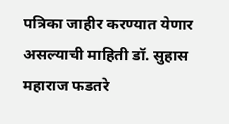पत्रिका जाहीर करण्यात येणार असल्याची माहिती डॉ. सुहास महाराज फडतरे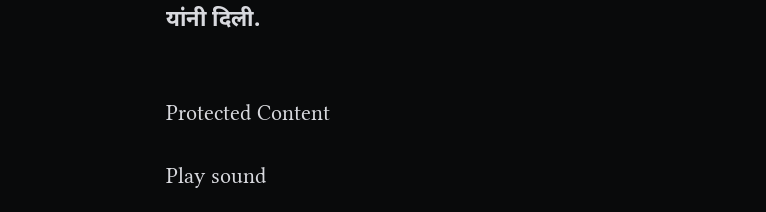यांनी दिली.


Protected Content

Play sound